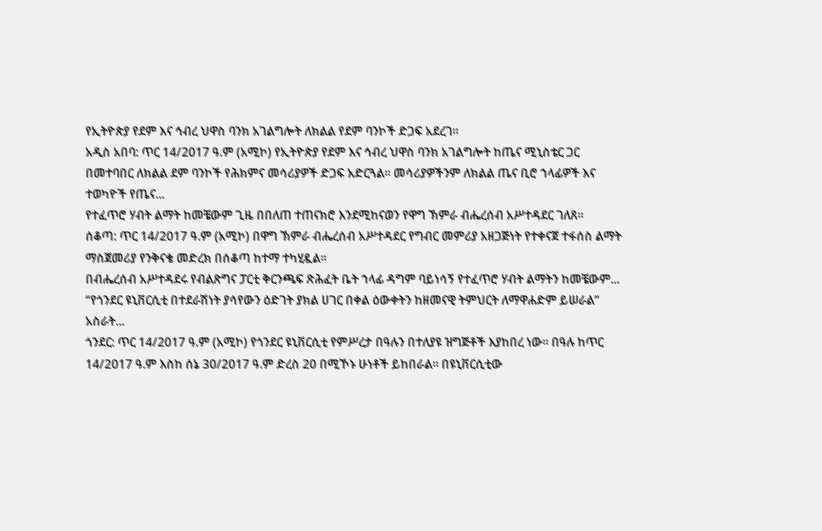የኢትዮጵያ የደም እና ኅብረ ህዋስ ባንክ አገልግሎት ለክልል የደም ባንኮች ድጋፍ አደረገ።
አዲስ አበባ: ጥር 14/2017 ዓ.ም (አሚኮ) የኢትዮጵያ የደም እና ኅብረ ህዋስ ባንክ አገልግሎት ከጤና ሚኒስቴር ጋር በመተባበር ለክልል ደም ባንኮች የሕክምና መሳሪያዎች ድጋፍ አድርጓል። መሳሪያዎችንም ለክልል ጤና ቢሮ ኀላፊዎች እና ተወካዮች የጤና...
የተፈጥሮ ሃብት ልማት ከመቼውም ጊዜ በበለጠ ተጠናክሮ እንደሚከናወን የዋግ ኽምራ ብሔረሰብ አሥተዳደር ገለጸ።
ሰቆጣ: ጥር 14/2017 ዓ.ም (አሚኮ) በዋግ ኽምራ ብሔረሰብ አሥተዳደር የግብር መምሪያ አዘጋጅነት የተቀናጀ ተፋሰስ ልማት ማስጀመሪያ የንቅናቄ መድረክ በሰቆጣ ከተማ ተካሂዷል።
በብሔረሰብ አሥተዳደሩ የብልጽግና ፓርቲ ቅርንጫፍ ጽሕፈት ቤት ኀላፊ ዳግም ባይነሳኝ የተፈጥሮ ሃብት ልማትን ከመቼውም...
“የጎንደር ዩኒቨርሲቲ በተደራሽነት ያሳየውን ዕድገት ያክል ሀገር በቀል ዕውቀትን ከዘመናዊ ትምህርት ለማዋሐድም ይሠራል” አስራት...
ጎንደር: ጥር 14/2017 ዓ.ም (አሚኮ) የጎንደር ዩኒቨርሲቲ የምሥረታ በዓሉን በተለያዩ ዝግጅቶች እያከበረ ነው። በዓሉ ከጥር 14/2017 ዓ.ም እስከ ሰኔ 30/2017 ዓ.ም ድረስ 20 በሚኾኑ ሁነቶች ይከበራል። በዩኒቨርሲቲው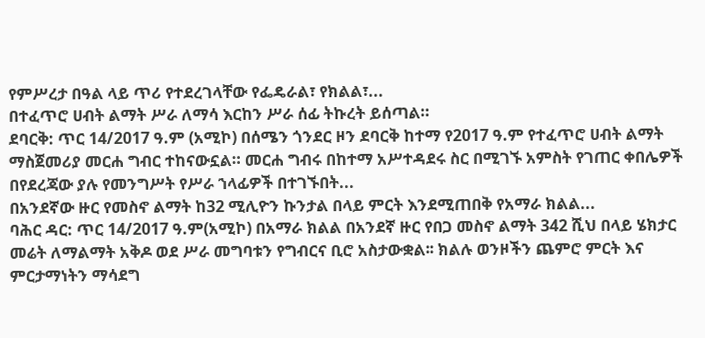የምሥረታ በዓል ላይ ጥሪ የተደረገላቸው የፌዴራል፣ የክልል፣...
በተፈጥሮ ሀብት ልማት ሥራ ለማሳ እርከን ሥራ ሰፊ ትኩረት ይሰጣል።
ደባርቅ: ጥር 14/2017 ዓ.ም (አሚኮ) በሰሜን ጎንደር ዞን ደባርቅ ከተማ የ2017 ዓ.ም የተፈጥሮ ሀብት ልማት ማስጀመሪያ መርሐ ግብር ተከናውኗል። መርሐ ግብሩ በከተማ አሥተዳደሩ ስር በሚገኙ አምስት የገጠር ቀበሌዎች በየደረጃው ያሉ የመንግሥት የሥራ ኀላፊዎች በተገኙበት...
በአንደኛው ዙር የመስኖ ልማት ከ32 ሚሊዮን ኩንታል በላይ ምርት እንደሚጠበቅ የአማራ ክልል...
ባሕር ዳር: ጥር 14/2017 ዓ.ም(አሚኮ) በአማራ ክልል በአንደኛ ዙር የበጋ መስኖ ልማት 342 ሺህ በላይ ሄክታር መሬት ለማልማት አቅዶ ወደ ሥራ መግባቱን የግብርና ቢሮ አስታውቋል፡፡ ክልሉ ወንዞችን ጨምሮ ምርት እና ምርታማነትን ማሳደግ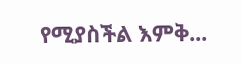የሚያስችል እምቅ...